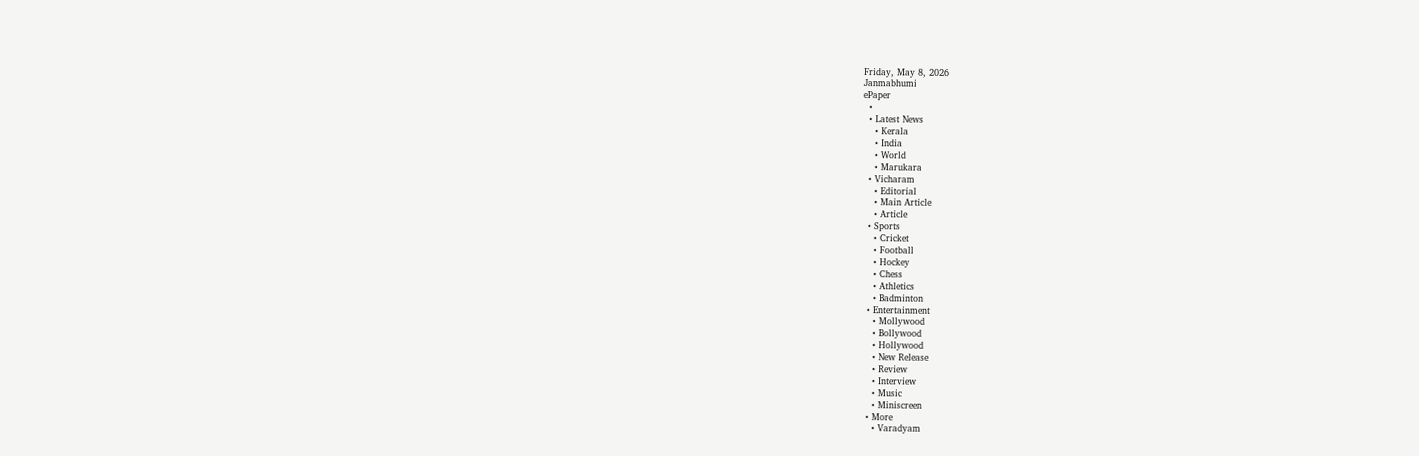Friday, May 8, 2026
Janmabhumi
ePaper
  •
  • Latest News
    • Kerala
    • India
    • World
    • Marukara
  • Vicharam
    • Editorial
    • Main Article
    • Article
  • Sports
    • Cricket
    • Football
    • Hockey
    • Chess
    • Athletics
    • Badminton
  • Entertainment
    • Mollywood
    • Bollywood
    • Hollywood
    • New Release
    • Review
    • Interview
    • Music
    • Miniscreen
  • More
    • Varadyam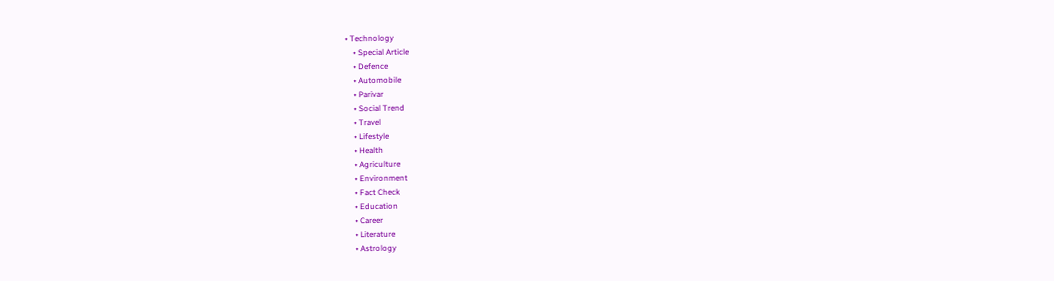• Technology
    • Special Article
    • Defence
    • Automobile
    • Parivar
    • Social Trend
    • Travel
    • Lifestyle
    • Health
    • Agriculture
    • Environment
    • Fact Check
    • Education
    • Career
    • Literature
    • Astrology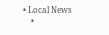• Local News
    •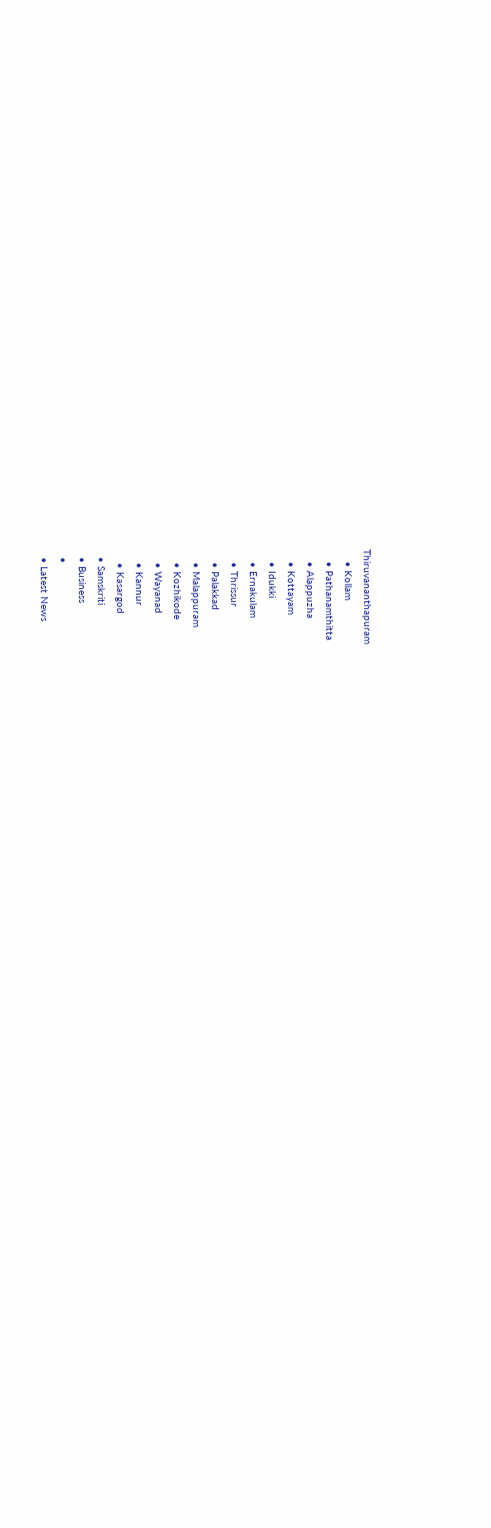Thiruvananthapuram
    • Kollam
    • Pathanamthitta
    • Alappuzha
    • Kottayam
    • Idukki
    • Ernakulam
    • Thrissur
    • Palakkad
    • Malappuram
    • Kozhikode
    • Wayanad
    • Kannur
    • Kasargod
  • Samskriti
  • Business
  •
  • Latest News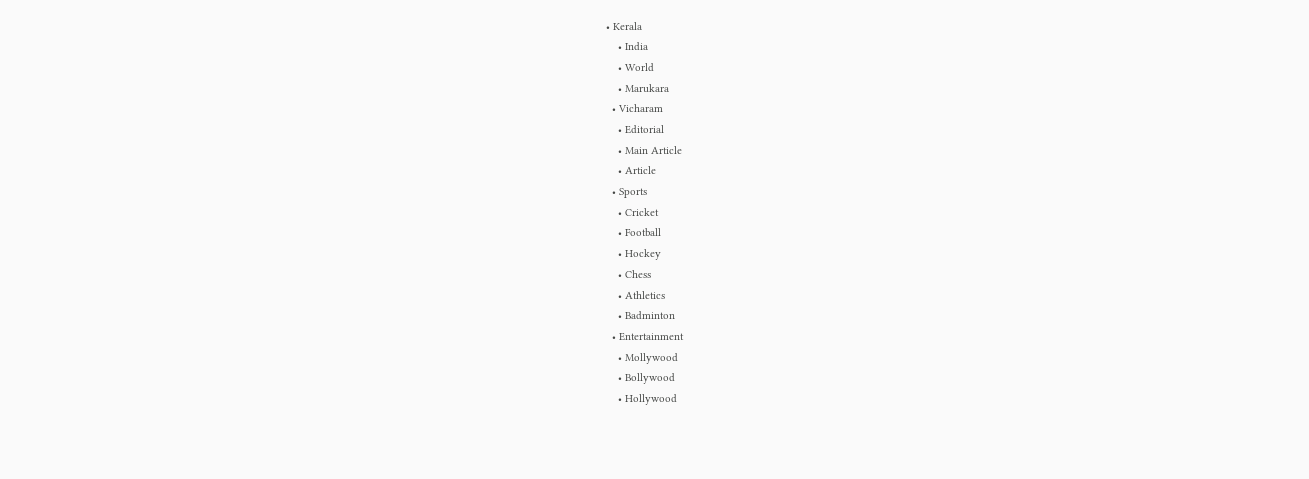• Kerala
    • India
    • World
    • Marukara
  • Vicharam
    • Editorial
    • Main Article
    • Article
  • Sports
    • Cricket
    • Football
    • Hockey
    • Chess
    • Athletics
    • Badminton
  • Entertainment
    • Mollywood
    • Bollywood
    • Hollywood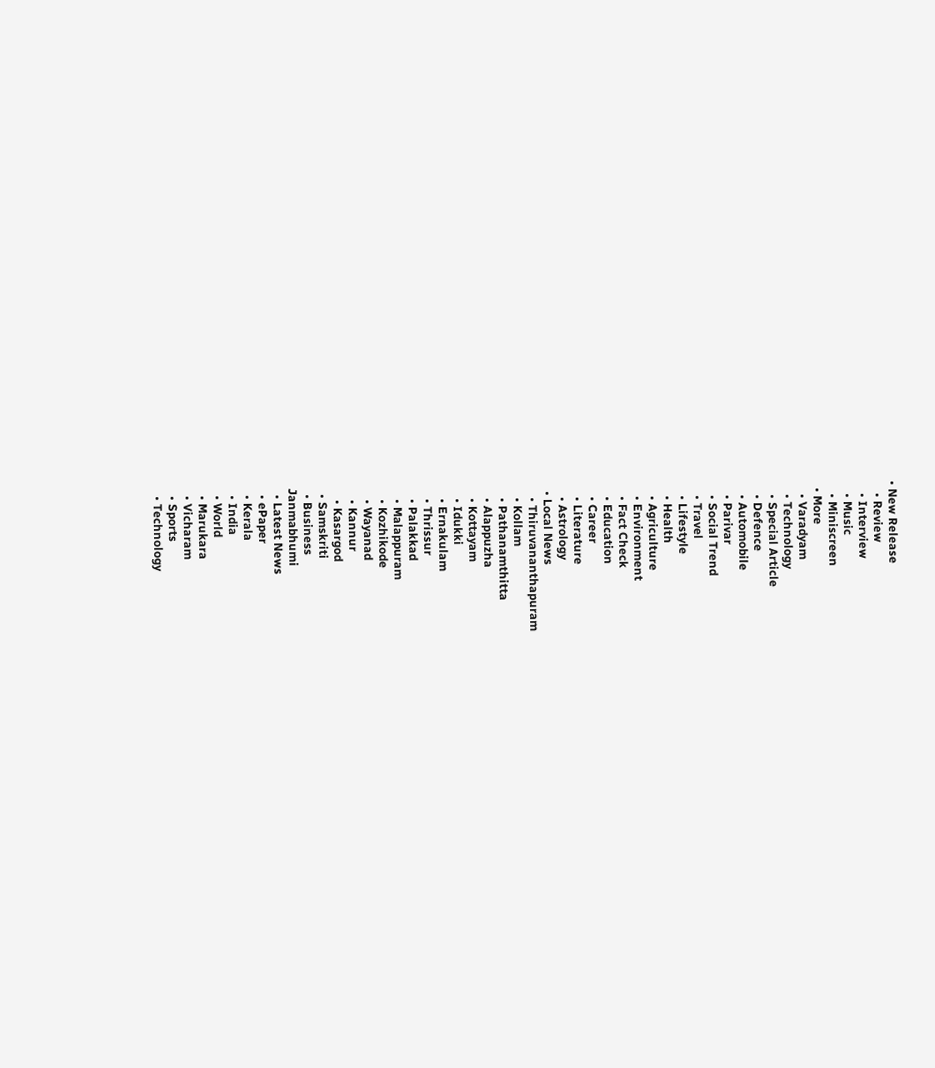• New Release
    • Review
    • Interview
    • Music
    • Miniscreen
  • More
    • Varadyam
    • Technology
    • Special Article
    • Defence
    • Automobile
    • Parivar
    • Social Trend
    • Travel
    • Lifestyle
    • Health
    • Agriculture
    • Environment
    • Fact Check
    • Education
    • Career
    • Literature
    • Astrology
  • Local News
    • Thiruvananthapuram
    • Kollam
    • Pathanamthitta
    • Alappuzha
    • Kottayam
    • Idukki
    • Ernakulam
    • Thrissur
    • Palakkad
    • Malappuram
    • Kozhikode
    • Wayanad
    • Kannur
    • Kasargod
  • Samskriti
  • Business
Janmabhumi
  • Latest News
  • ePaper
  • Kerala
  • India
  • World
  • Marukara
  • Vicharam
  • Sports
  • Technology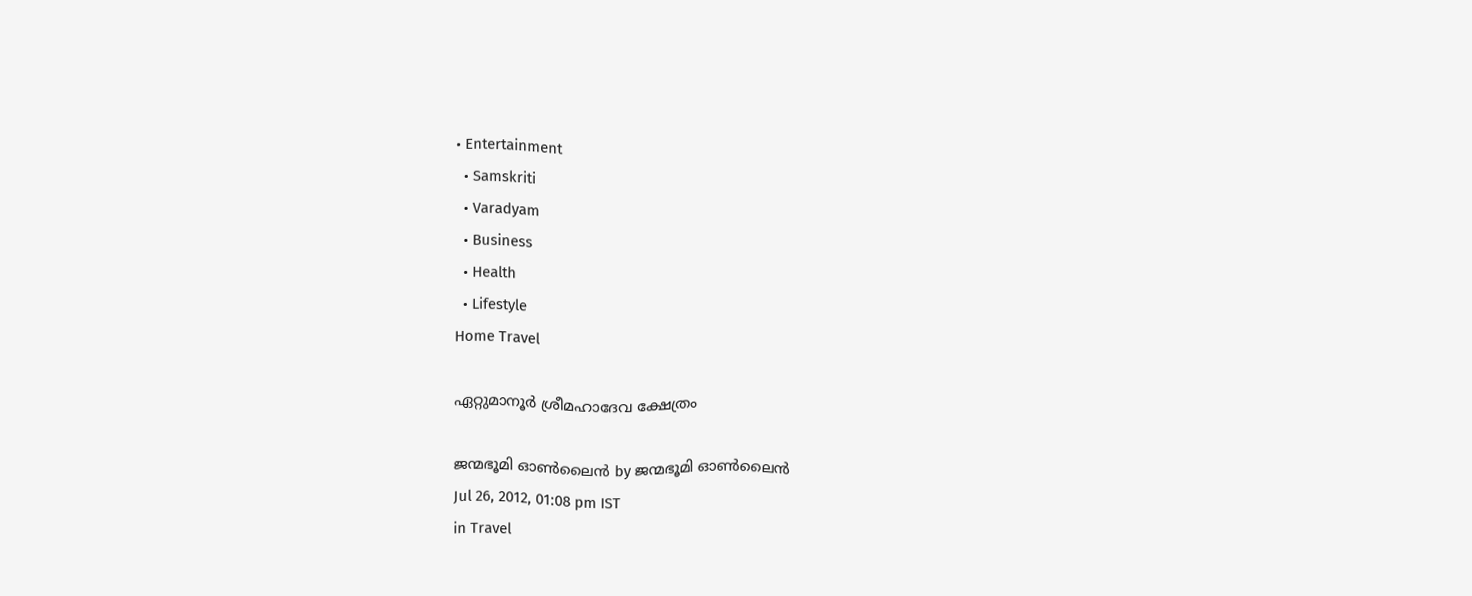• Entertainment
  • Samskriti
  • Varadyam
  • Business
  • Health
  • Lifestyle
Home Travel

ഏറ്റുമാനൂര്‍ ശ്രീമഹാദേവ ക്ഷേത്രം

ജന്മഭൂമി ഓണ്‍ലൈന്‍ by ജന്മഭൂമി ഓണ്‍ലൈന്‍
Jul 26, 2012, 01:08 pm IST
in Travel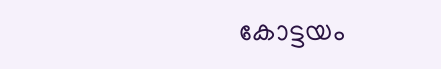കോട്ടയം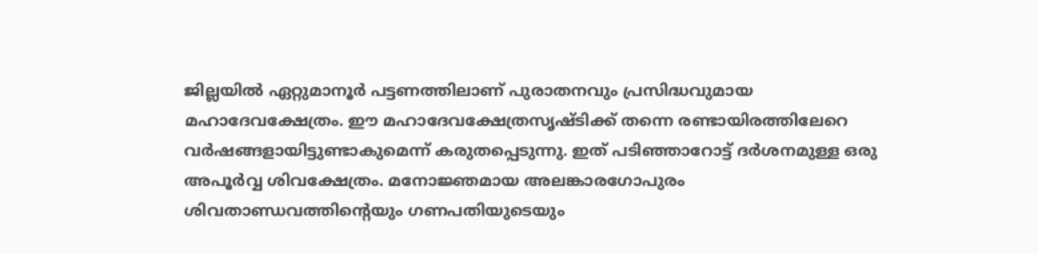ജില്ലയില്‍ ഏറ്റുമാനൂര്‍ പട്ടണത്തിലാണ്‌ പുരാതനവും പ്രസിദ്ധവുമായ മഹാദേവക്ഷേത്രം. ഈ മഹാദേവക്ഷേത്രസൃഷ്ടിക്ക്‌ തന്നെ രണ്ടായിരത്തിലേറെ വര്‍ഷങ്ങളായിട്ടുണ്ടാകുമെന്ന്‌ കരുതപ്പെടുന്നു. ഇത്‌ പടിഞ്ഞാറോട്ട്‌ ദര്‍ശനമുള്ള ഒരു അപൂര്‍വ്വ ശിവക്ഷേത്രം. മനോജ്ഞമായ അലങ്കാരഗോപുരം ശിവതാണ്ഡവത്തിന്റെയും ഗണപതിയുടെയും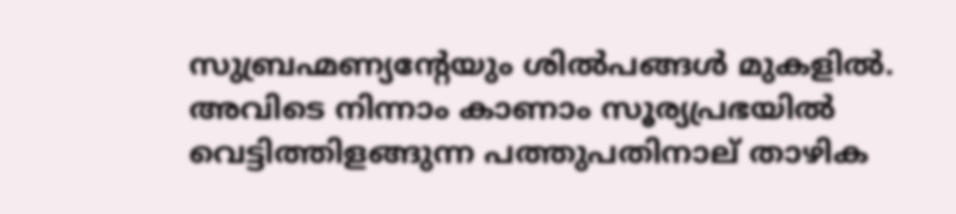സുബ്രഹ്മണ്യന്റേയും ശില്‍പങ്ങള്‍ മുകളില്‍. അവിടെ നിന്നാം കാണാം സൂര്യപ്രഭയില്‍ വെട്ടിത്തിളങ്ങുന്ന പത്തുപതിനാല്‌ താഴിക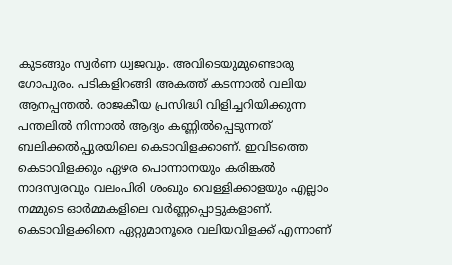കുടങ്ങും സ്വര്‍ണ ധ്വജവും. അവിടെയുമുണ്ടൊരു ഗോപുരം. പടികളിറങ്ങി അകത്ത്‌ കടന്നാല്‍ വലിയ ആനപ്പന്തല്‍. രാജകീയ പ്രസിദ്ധി വിളിച്ചറിയിക്കുന്ന പന്തലില്‍ നിന്നാല്‍ ആദ്യം കണ്ണില്‍പ്പെടുന്നത്‌ ബലിക്കല്‍പ്പുരയിലെ കെടാവിളക്കാണ്‌. ഇവിടത്തെ കെടാവിളക്കും ഏഴര പൊന്നാനയും കരിങ്കല്‍ നാദസ്വരവും വലംപിരി ശംഖും വെള്ളിക്കാളയും എല്ലാം നമ്മുടെ ഓര്‍മ്മകളിലെ വര്‍ണ്ണപ്പൊട്ടുകളാണ്‌. കെടാവിളക്കിനെ ഏറ്റുമാനൂരെ വലിയവിളക്ക്‌ എന്നാണ്‌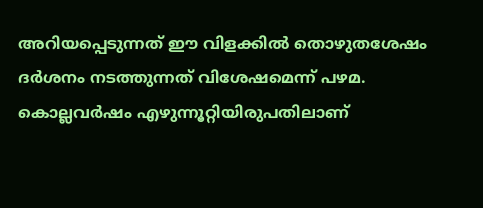അറിയപ്പെടുന്നത്‌ ഈ വിളക്കില്‍ തൊഴുതശേഷം ദര്‍ശനം നടത്തുന്നത്‌ വിശേഷമെന്ന്‌ പഴമ. കൊല്ലവര്‍ഷം എഴുന്നൂറ്റിയിരുപതിലാണ്‌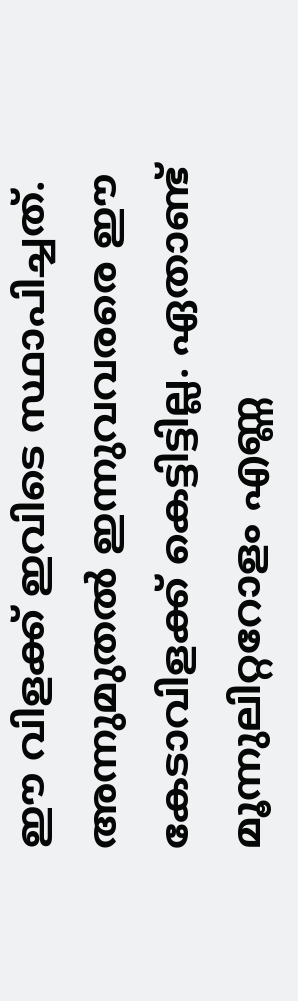ഈ വിളക്ക്‌ ഇവിടെ സ്ഥാപിച്ചത്‌. അന്നുമുതല്‍ ഇന്നുവവരരെ ഈ കേടാവിളക്ക്‌ കെട്ടിട്ടില്ല. ഏതാണ്ട്‌ മൂന്നുലിറ്ററോളം എണ്ണ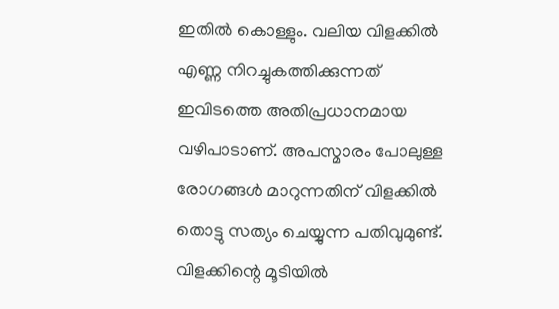ഇതില്‍ കൊള്ളും. വലിയ വിളക്കില്‍ എണ്ണ നിറച്ചുകത്തിക്കുന്നത്‌ ഇവിടത്തെ അതിപ്രധാനമായ വഴിപാടാണ്‌. അപസ്മാരം പോലുള്ള രോഗങ്ങള്‍ മാറുന്നതിന്‌ വിളക്കില്‍ തൊട്ടു സത്യം ചെയ്യുന്ന പതിവുമുണ്ട്‌. വിളക്കിന്റെ മൂടിയില്‍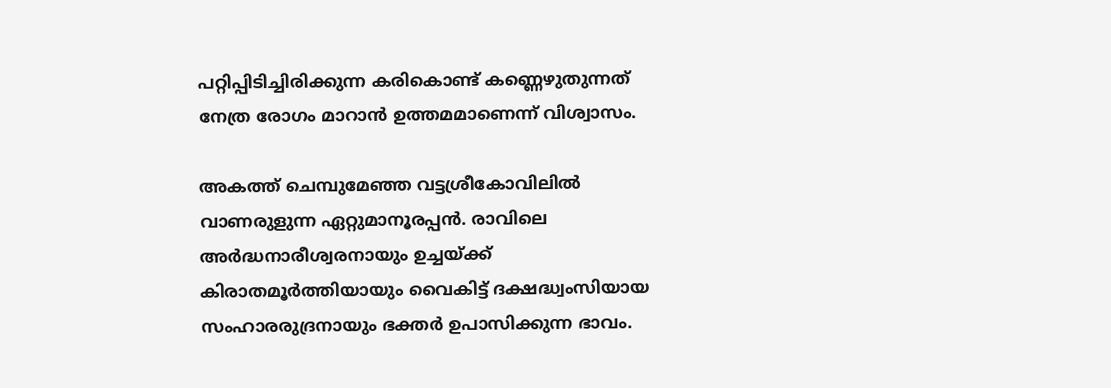പറ്റിപ്പിടിച്ചിരിക്കുന്ന കരികൊണ്ട്‌ കണ്ണെഴുതുന്നത്‌ നേത്ര രോഗം മാറാന്‍ ഉത്തമമാണെന്ന്‌ വിശ്വാസം.

അകത്ത്‌ ചെമ്പുമേഞ്ഞ വട്ടശ്രീകോവിലില്‍ വാണരുളുന്ന ഏറ്റുമാനൂരപ്പന്‍. രാവിലെ അര്‍ദ്ധനാരീശ്വരനായും ഉച്ചയ്‌ക്ക്‌ കിരാതമൂര്‍ത്തിയായും വൈകിട്ട്‌ ദക്ഷദ്ധ്വംസിയായ സംഹാരരുദ്രനായും ഭക്തര്‍ ഉപാസിക്കുന്ന ഭാവം.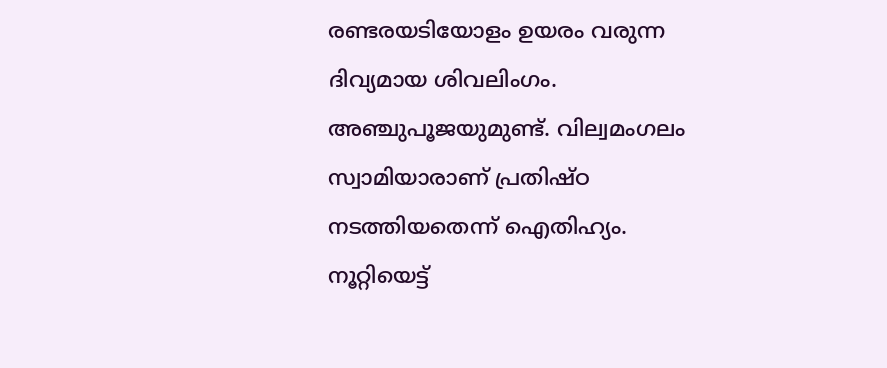രണ്ടരയടിയോളം ഉയരം വരുന്ന ദിവ്യമായ ശിവലിംഗം. അഞ്ചുപൂജയുമുണ്ട്‌. വില്വമംഗലം സ്വാമിയാരാണ്‌ പ്രതിഷ്ഠ നടത്തിയതെന്ന്‌ ഐതിഹ്യം. നൂറ്റിയെട്ട്‌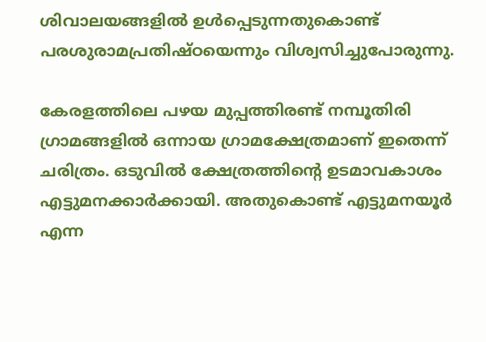ശിവാലയങ്ങളില്‍ ഉള്‍പ്പെടുന്നതുകൊണ്ട്‌ പരശുരാമപ്രതിഷ്ഠയെന്നും വിശ്വസിച്ചുപോരുന്നു.

കേരളത്തിലെ പഴയ മുപ്പത്തിരണ്ട്‌ നമ്പൂതിരി ഗ്രാമങ്ങളില്‍ ഒന്നായ ഗ്രാമക്ഷേത്രമാണ്‌ ഇതെന്ന്‌ ചരിത്രം. ഒടുവില്‍ ക്ഷേത്രത്തിന്റെ ഉടമാവകാശം എട്ടുമനക്കാര്‍ക്കായി. അതുകൊണ്ട്‌ എട്ടുമനയൂര്‍ എന്ന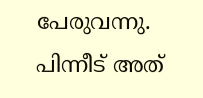പേരുവന്നു. പിന്നീട്‌ അത്‌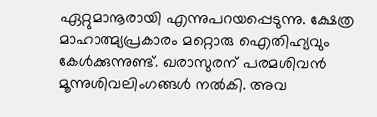ഏറ്റുമാനൂരായി എന്നുപറയപ്പെടുന്നു. ക്ഷേത്ര മാഹാത്മ്യപ്രകാരം മറ്റൊരു ഐതിഹ്യവും കേള്‍ക്കുന്നുണ്ട്‌. ഖരാസുരന്‌ പരമശിവന്‍ മൂന്നുശിവലിംഗങ്ങള്‍ നല്‍കി. അവ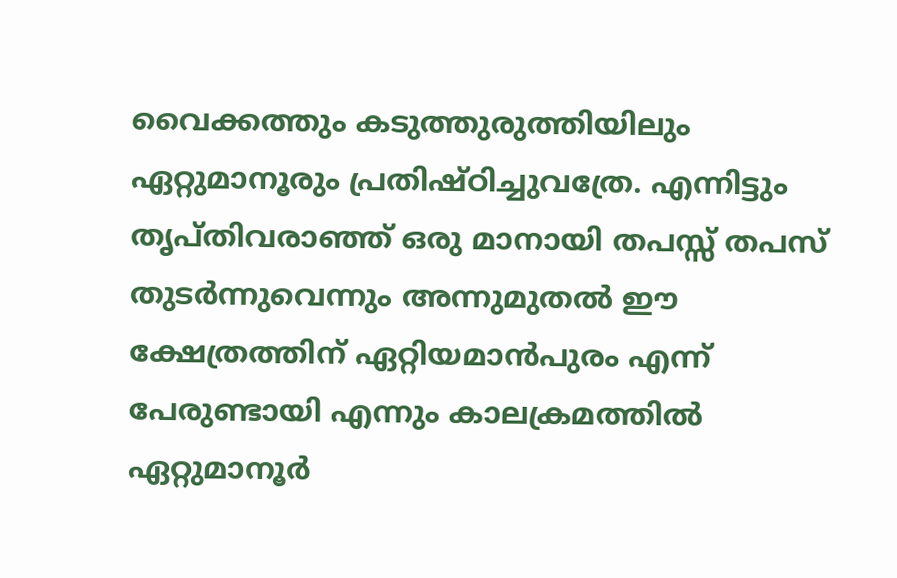വൈക്കത്തും കടുത്തുരുത്തിയിലും ഏറ്റുമാനൂരും പ്രതിഷ്ഠിച്ചുവത്രേ. എന്നിട്ടും തൃപ്തിവരാഞ്ഞ്‌ ഒരു മാനായി തപസ്സ്‌ തപസ്‌ തുടര്‍ന്നുവെന്നും അന്നുമുതല്‍ ഈ ക്ഷേത്രത്തിന്‌ ഏറ്റിയമാന്‍പുരം എന്ന്‌ പേരുണ്ടായി എന്നും കാലക്രമത്തില്‍ ഏറ്റുമാനൂര്‍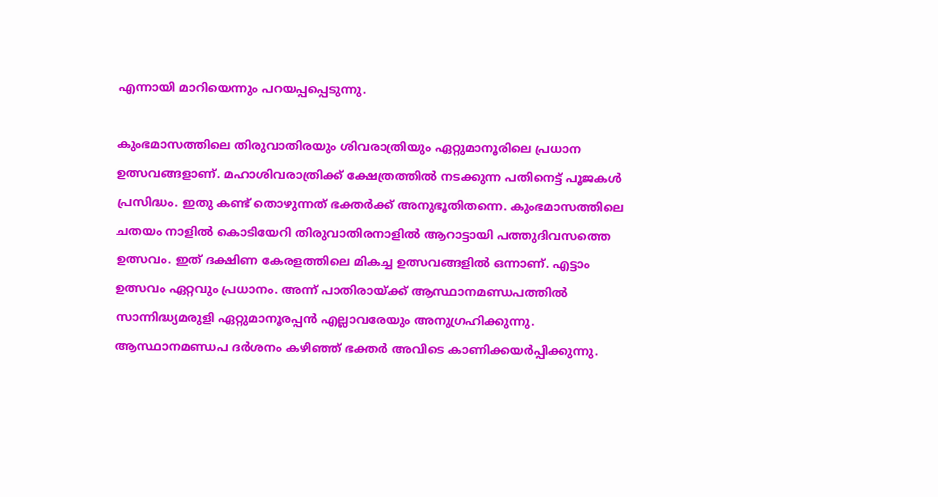എന്നായി മാറിയെന്നും പറയപ്പപ്പെടുന്നു.

കുംഭമാസത്തിലെ തിരുവാതിരയും ശിവരാത്രിയും ഏറ്റുമാനൂരിലെ പ്രധാന ഉത്സവങ്ങളാണ്‌. മഹാശിവരാത്രിക്ക്‌ ക്ഷേത്രത്തില്‍ നടക്കുന്ന പതിനെട്ട്‌ പൂജകള്‍ പ്രസിദ്ധം. ഇതു കണ്ട്‌ തൊഴുന്നത്‌ ഭക്തര്‍ക്ക്‌ അനുഭൂതിതന്നെ. കുംഭമാസത്തിലെ ചതയം നാളില്‍ കൊടിയേറി തിരുവാതിരനാളില്‍ ആറാട്ടായി പത്തുദിവസത്തെ ഉത്സവം. ഇത്‌ ദക്ഷിണ കേരളത്തിലെ മികച്ച ഉത്സവങ്ങളില്‍ ഒന്നാണ്‌. എട്ടാം ഉത്സവം ഏറ്റവും പ്രധാനം. അന്ന്‌ പാതിരായ്‌ക്ക്‌ ആസ്ഥാനമണ്ഡപത്തില്‍ സാന്നിദ്ധ്യമരുളി ഏറ്റുമാനൂരപ്പന്‍ എല്ലാവരേയും അനുഗ്രഹിക്കുന്നു. ആസ്ഥാനമണ്ഡപ ദര്‍ശനം കഴിഞ്ഞ്‌ ഭക്തര്‍ അവിടെ കാണിക്കയര്‍പ്പിക്കുന്നു.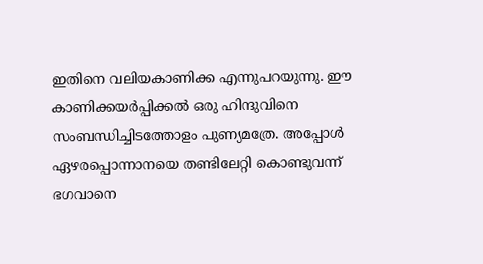ഇതിനെ വലിയകാണിക്ക എന്നുപറയുന്നു. ഈ കാണിക്കയര്‍പ്പിക്കല്‍ ഒരു ഹിന്ദുവിനെ സംബന്ധിച്ചിടത്തോളം പുണ്യമത്രേ. അപ്പോള്‍ ഏഴരപ്പൊന്നാനയെ തണ്ടിലേറ്റി കൊണ്ടുവന്ന്‌ ഭഗവാനെ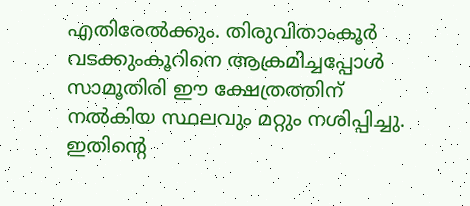എതിരേല്‍ക്കും. തിരുവിതാംകൂര്‍ വടക്കുംകൂറിനെ ആക്രമിച്ചപ്പോള്‍ സാമൂതിരി ഈ ക്ഷേത്രത്തിന്‌ നല്‍കിയ സ്ഥലവും മറ്റും നശിപ്പിച്ചു. ഇതിന്റെ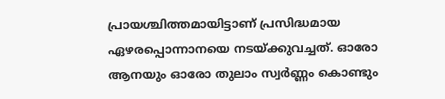പ്രായശ്ചിത്തമായിട്ടാണ്‌ പ്രസിദ്ധമായ ഏഴരപ്പൊന്നാനയെ നടയ്‌ക്കുവച്ചത്‌. ഓരോ ആനയും ഓരോ തുലാം സ്വര്‍ണ്ണം കൊണ്ടും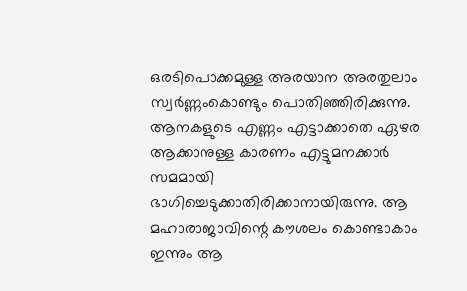ഒരടിപൊക്കമുള്ള അരയാന അരതുലാം സ്വര്‍ണ്ണംകൊണ്ടും പൊതിഞ്ഞിരിക്കുന്നു. ആനകളുടെ എണ്ണം എട്ടാക്കാതെ ഏഴര ആക്കാനുള്ള കാരണം എട്ടുമനക്കാര്‍ സമമായി ഭാഗിച്ചെടുക്കാതിരിക്കാനായിരുന്നു. ആ മഹാരാജാവിന്റെ കൗശലം കൊണ്ടാകാം ഇന്നും ആ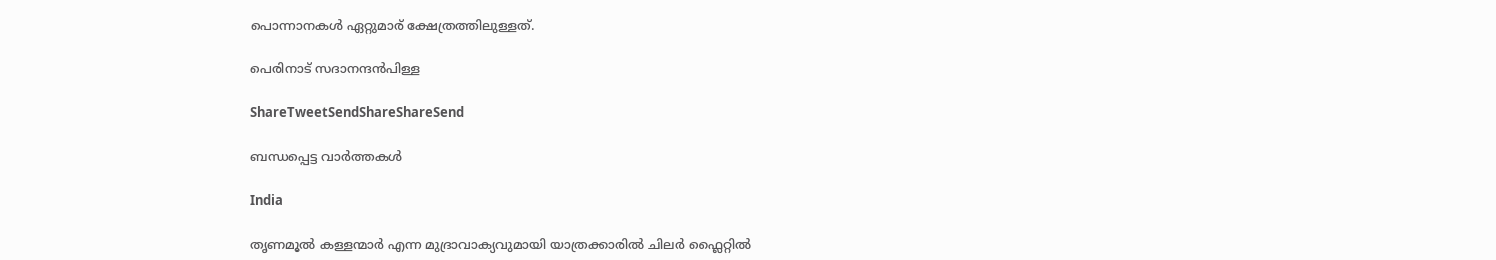പൊന്നാനകള്‍ ഏറ്റുമാര്‌ ക്ഷേത്രത്തിലുള്ളത്‌.

പെരിനാട്‌ സദാനന്ദന്‍പിള്ള

ShareTweetSendShareShareSend

ബന്ധപ്പെട്ട വാര്‍ത്തകള്‍

India

തൃണമൂല്‍ കള്ളന്മാര്‍ എന്ന മുദ്രാവാക്യവുമായി യാത്രക്കാരില്‍ ചിലര്‍ ഫ്ലൈറ്റില്‍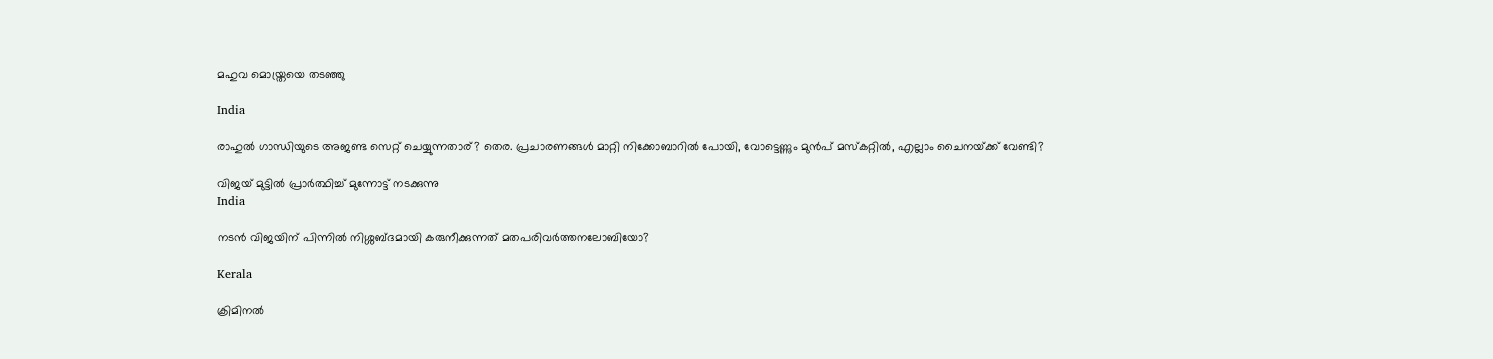മഹുവ മൊയ്ത്രയെ തടഞ്ഞു

India

രാഹുല്‍ ഗാന്ധിയുടെ അജണ്ട സെറ്റ് ചെയ്യുന്നതാര്? തെര. പ്രചാരണങ്ങള്‍ മാറ്റി നിക്കോബാറില്‍ പോയി, വോട്ടെണ്ണും മുന്‍പ് മസ്കറ്റില്‍, എല്ലാം ചൈനയ്‌ക്ക് വേണ്ടി?

വിജയ് മുട്ടില്‍ പ്രാര്‍ത്ഥിച്ച് മുന്നോട്ട് നടക്കുന്നു
India

നടന്‍ വിജയിന് പിന്നില്‍ നിശ്ശബ്ദമായി കരുനീക്കുന്നത് മതപരിവര്‍ത്തനലോബിയോ?

Kerala

ക്രിമിനല്‍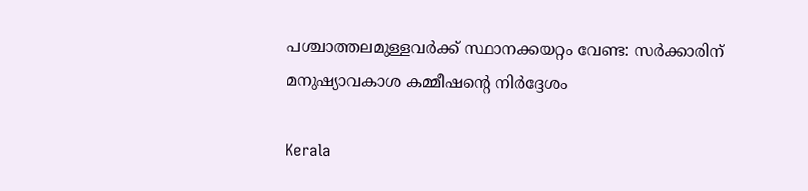പശ്ചാത്തലമുള്ളവര്‍ക്ക് സ്ഥാനക്കയറ്റം വേണ്ട: സര്‍ക്കാരിന് മനുഷ്യാവകാശ കമ്മീഷന്റെ നിര്‍ദ്ദേശം

Kerala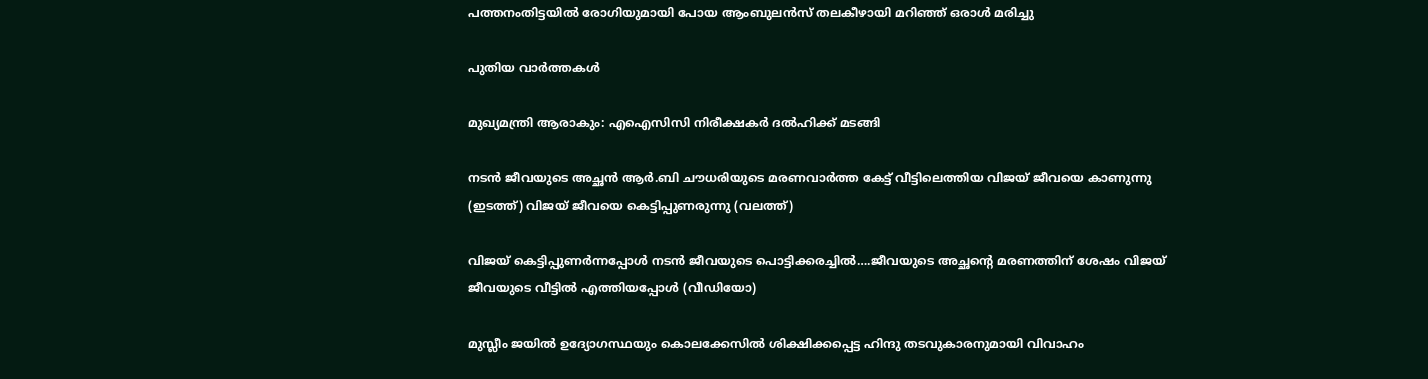പത്തനംതിട്ടയില്‍ രോഗിയുമായി പോയ ആംബുലന്‍സ് തലകീഴായി മറിഞ്ഞ് ഒരാള്‍ മരിച്ചു

പുതിയ വാര്‍ത്തകള്‍

മുഖ്യമന്ത്രി ആരാകും: എഐസിസി നിരീക്ഷകര്‍ ദല്‍ഹിക്ക് മടങ്ങി

നടന്‍ ജീവയുടെ അച്ഛന്‍ ആര്‍.ബി ചൗധരിയുടെ മരണവാര്‍ത്ത കേട്ട് വീട്ടിലെത്തിയ വിജയ് ജീവയെ കാണുന്നു (ഇടത്ത്) വിജയ് ജീവയെ കെട്ടിപ്പുണരുന്നു (വലത്ത്)

വിജയ് കെട്ടിപ്പുണര്‍ന്നപ്പോള്‍ നടന്‍ ജീവയുടെ പൊട്ടിക്കരച്ചില്‍….ജീവയുടെ അച്ഛന്റെ മരണത്തിന് ശേഷം വിജയ് ജീവയുടെ വീട്ടില്‍ എത്തിയപ്പോള്‍ (വീഡിയോ)

മുസ്ലീം ജയില്‍ ഉദ്യോഗസ്ഥയും കൊലക്കേസില്‍ ശിക്ഷിക്കപ്പെട്ട ഹിന്ദു തടവുകാരനുമായി വിവാഹം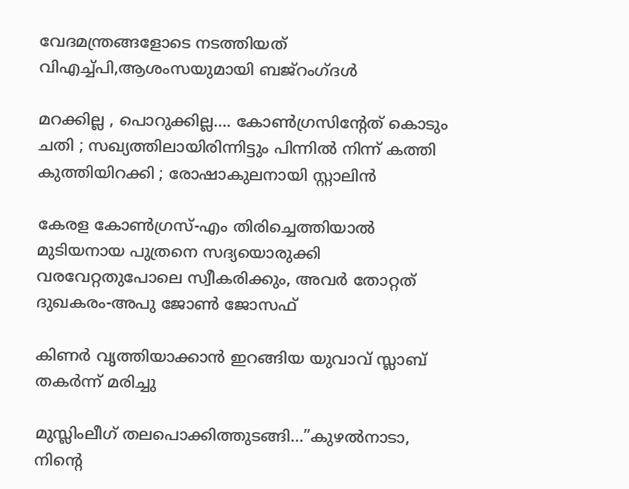വേദമന്ത്രങ്ങളോടെ നടത്തിയത് വിഎച്ച്പി,ആശംസയുമായി ബജ്‌റംഗ്ദള്‍

മറക്കില്ല , പൊറുക്കില്ല…. കോൺഗ്രസിൻ്റേത് കൊടും ചതി ; സഖ്യത്തിലായിരിന്നിട്ടും പിന്നിൽ നിന്ന് കത്തി കുത്തിയിറക്കി ; രോഷാകുലനായി സ്റ്റാലിൻ

കേരള കോണ്‍ഗ്രസ്-എം തിരിച്ചെത്തിയാല്‍ മുടിയനായ പുത്രനെ സദ്യയൊരുക്കി വരവേറ്റതുപോലെ സ്വീകരിക്കും, അവര്‍ തോറ്റത് ദുഖകരം-അപു ജോണ്‍ ജോസഫ്

കിണര്‍ വൃത്തിയാക്കാന്‍ ഇറങ്ങിയ യുവാവ് സ്ലാബ് തകര്‍ന്ന് മരിച്ചു

മുസ്ലിംലീഗ് തലപൊക്കിത്തുടങ്ങി…”കുഴൽനാടാ, നിന്റെ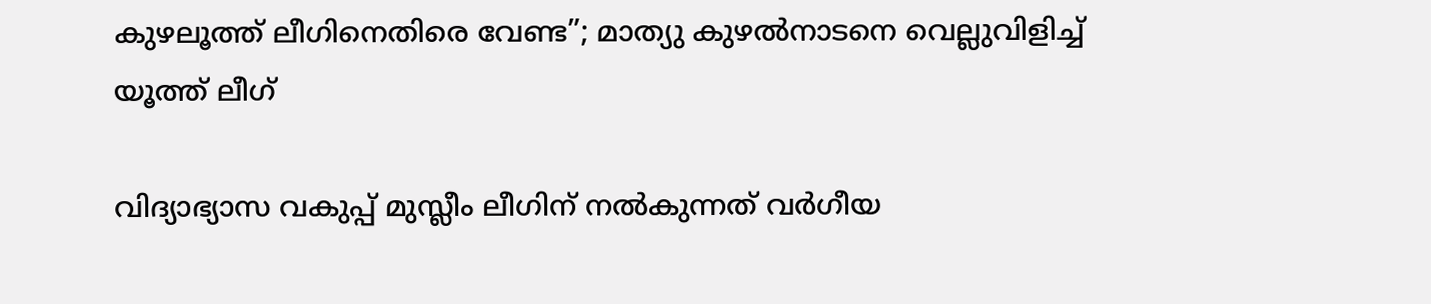കുഴലൂത്ത് ലീഗിനെതിരെ വേണ്ട”; മാത്യു കുഴൽനാടനെ വെല്ലുവിളിച്ച് യൂത്ത് ലീഗ്

വിദ്യാഭ്യാസ വകുപ്പ് മുസ്ലീം ലീഗിന് നല്‍കുന്നത് വര്‍ഗീയ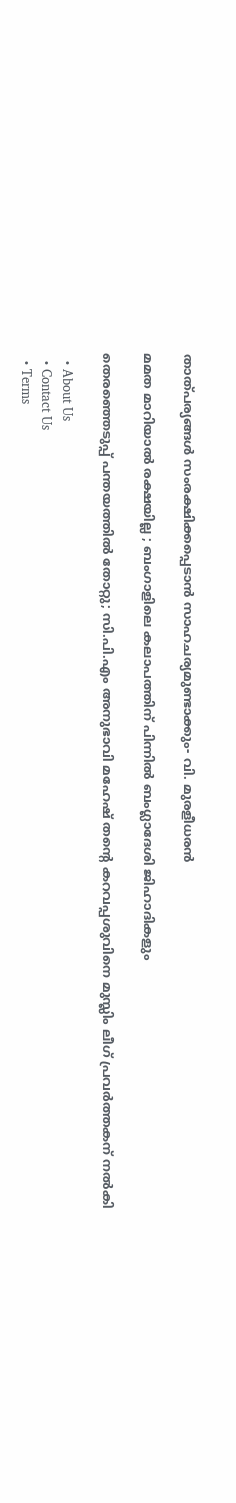താത്പര്യങ്ങള്‍ സംരക്ഷിക്കപ്പെടാന്‍ സാഹചര്യമുണ്ടാക്കും- വി. മുരളീധരന്‍

മമത മാറിയാൽ രക്ഷയില്ല ; ബംഗാളിലെ കലാപത്തിന് പിന്നിൽ ബംഗ്ലാദേശി ജിഹാദികളും

തെരഞ്ഞെടുപ്പ് പന്തയത്തില്‍ തോറ്റു; സി.പി.എം അനുഭാവി മഹേഷ് തന്റെ കറവപ്പശുവിനെ മുസ്ലിം ലീഗ് പ്രവര്‍ത്തകന് നല്‍കി

  • About Us
  • Contact Us
  • Terms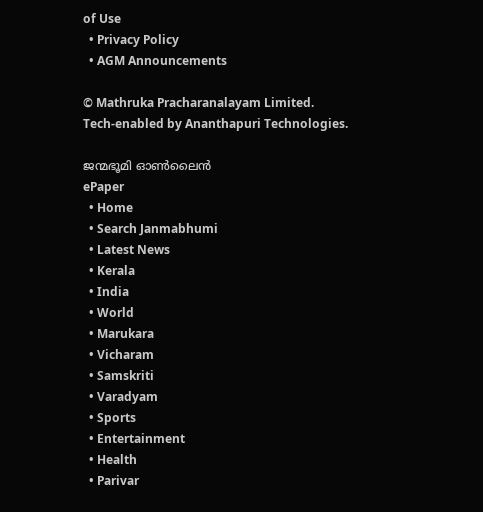of Use
  • Privacy Policy
  • AGM Announcements

© Mathruka Pracharanalayam Limited.
Tech-enabled by Ananthapuri Technologies.

ജന്മഭൂമി ഓണ്‍ലൈന്‍
ePaper
  • Home
  • Search Janmabhumi
  • Latest News
  • Kerala
  • India
  • World
  • Marukara
  • Vicharam
  • Samskriti
  • Varadyam
  • Sports
  • Entertainment
  • Health
  • Parivar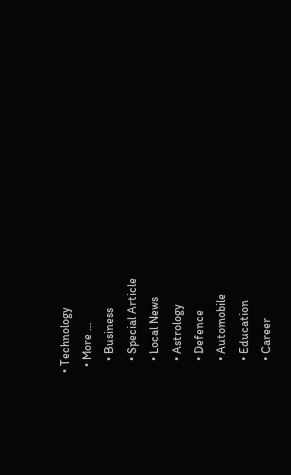• Technology
  • More …
    • Business
    • Special Article
    • Local News
    • Astrology
    • Defence
    • Automobile
    • Education
    • Career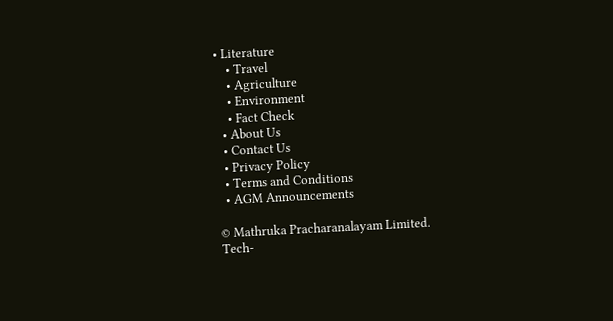• Literature
    • Travel
    • Agriculture
    • Environment
    • Fact Check
  • About Us
  • Contact Us
  • Privacy Policy
  • Terms and Conditions
  • AGM Announcements

© Mathruka Pracharanalayam Limited.
Tech-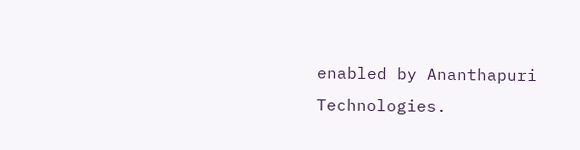enabled by Ananthapuri Technologies.